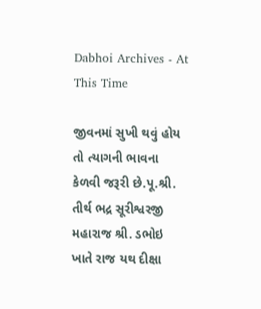Dabhoi Archives - At This Time

જીવનમાં સુખી થવું હોય તો ત્યાગની ભાવના કેળવી જરૂરી છે.પૂ.શ્રી. તીર્થ ભદ્ર સૂરીશ્વરજી મહારાજ શ્રી. ડભોઇ ખાતે રાજ યથ દીક્ષા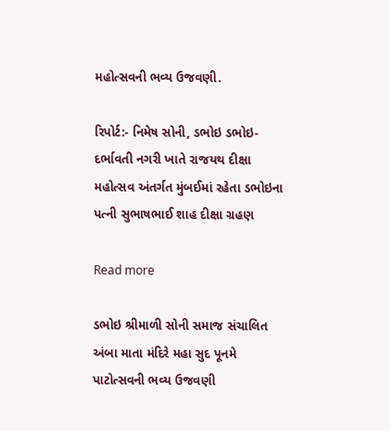મહોત્સવની ભવ્ય ઉજવણી.

રિપોર્ટ:- નિમેષ સોની, ડભોઇ ડભોઇ- દર્ભાવતી નગરી ખાતે‌ રાજયથ દીક્ષા મહોત્સવ અંતર્ગત મુંબઈમાં રહેતા ડભોઇના પત્ની સુભાષભાઈ શાહ દીક્ષા ગ્રહણ

Read more

ડભોઇ શ્રીમાળી સોની સમાજ સંચાલિત અંબા માતા મંદિરે મહા સુદ પૂનમે પાટોત્સવની ભવ્ય ઉજવણી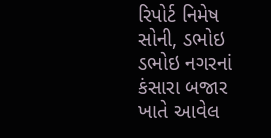રિપોર્ટ નિમેષ સોની, ડભોઇ ડભોઇ નગરનાં કંસારા બજાર ખાતે આવેલ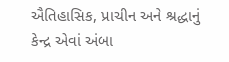ઐતિહાસિક, પ્રાચીન અને શ્રદ્ધાનું કેન્દ્ર એવાં અંબા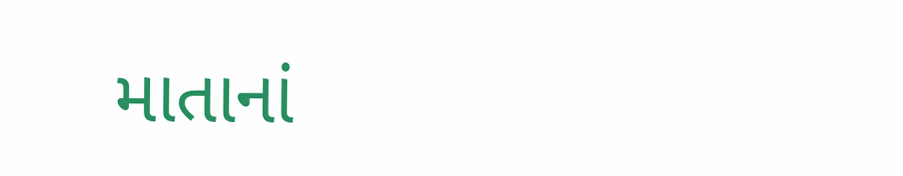માતાનાં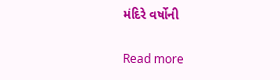મંદિરે વર્ષોની

Read more